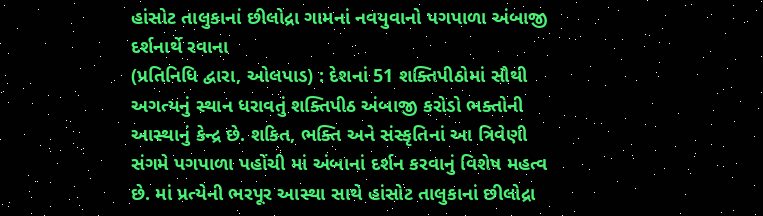હાંસોટ તાલુકાનાં છીલોદ્રા ગામનાં નવયુવાનો પગપાળા અંબાજી દર્શનાર્થે રવાના
(પ્રતિનિધિ દ્વારા, ઓલપાડ) : દેશનાં 51 શક્તિપીઠોમાં સૌથી અગત્યનું સ્થાન ધરાવતું શક્તિપીઠ અંબાજી કરોડો ભક્તોની આસ્થાનું કેન્દ્ર છે. શકિત, ભક્તિ અને સંસ્કૃતિનાં આ ત્રિવેણી સંગમે પગપાળા પહોંચી માં અંબાનાં દર્શન કરવાનું વિશેષ મહત્વ છે. માં પ્રત્યેની ભરપૂર આસ્થા સાથે હાંસોટ તાલુકાનાં છીલોદ્રા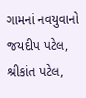ગામનાં નવયુવાનો જયદીપ પટેલ, શ્રીકાંત પટેલ,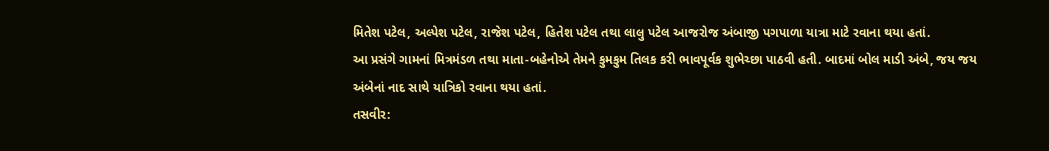મિતેશ પટેલ, અલ્પેશ પટેલ, રાજેશ પટેલ, હિતેશ પટેલ તથા લાલુ પટેલ આજરોજ અંબાજી પગપાળા યાત્રા માટે રવાના થયા હતાં.
આ પ્રસંગે ગામનાં મિત્રમંડળ તથા માતા-બહેનોએ તેમને કુમકુમ તિલક કરી ભાવપૂર્વક શુભેચ્છા પાઠવી હતી. બાદમાં બોલ માડી અંબે, જય જય અંબેનાં નાદ સાથે યાત્રિકો રવાના થયા હતાં.
તસવીર: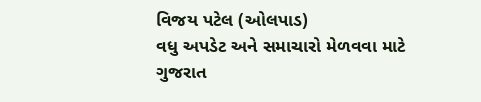વિજય પટેલ (ઓલપાડ)
વધુ અપડેટ અને સમાચારો મેળવવા માટે ગુજરાત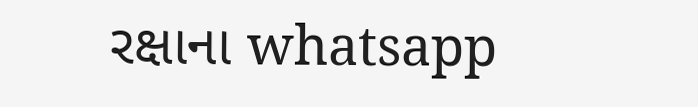રક્ષાના whatsapp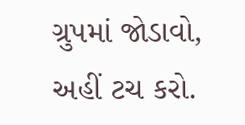ગ્રુપમાં જોડાવો, અહીં ટચ કરો.